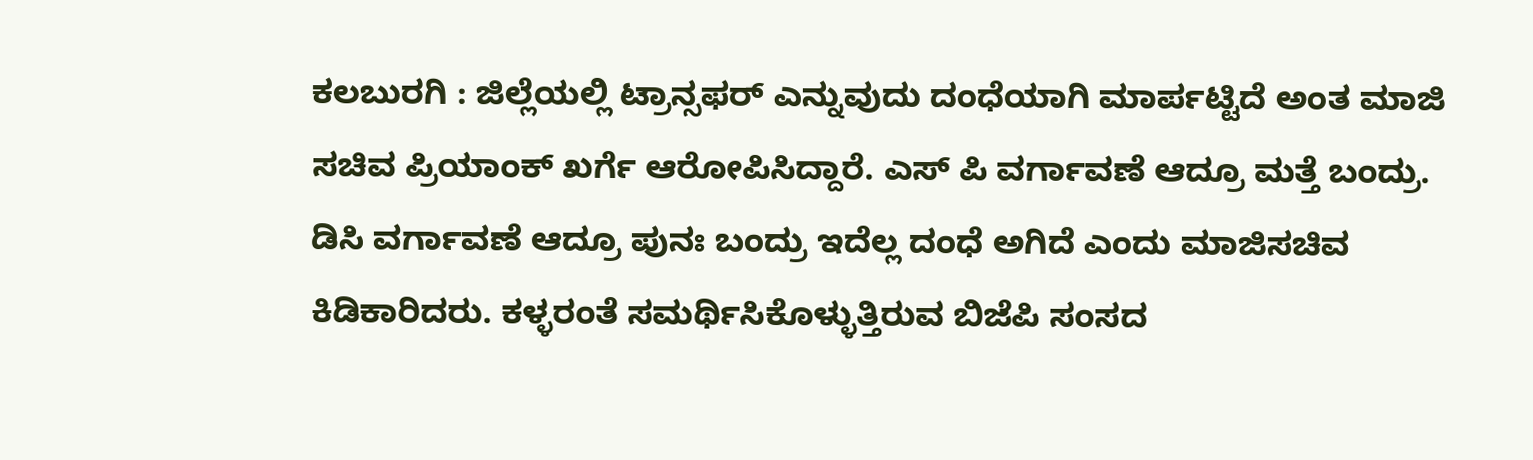ಕಲಬುರಗಿ : ಜಿಲ್ಲೆಯಲ್ಲಿ ಟ್ರಾನ್ಸಫರ್ ಎನ್ನುವುದು ದಂಧೆಯಾಗಿ ಮಾರ್ಪಟ್ಟಿದೆ ಅಂತ ಮಾಜಿ ಸಚಿವ ಪ್ರಿಯಾಂಕ್ ಖರ್ಗೆ ಆರೋಪಿಸಿದ್ದಾರೆ. ಎಸ್ ಪಿ ವರ್ಗಾವಣೆ ಆದ್ರೂ ಮತ್ತೆ ಬಂದ್ರು. ಡಿಸಿ ವರ್ಗಾವಣೆ ಆದ್ರೂ ಪುನಃ ಬಂದ್ರು ಇದೆಲ್ಲ ದಂಧೆ ಅಗಿದೆ ಎಂದು ಮಾಜಿಸಚಿವ ಕಿಡಿಕಾರಿದರು. ಕಳ್ಳರಂತೆ ಸಮರ್ಥಿಸಿಕೊಳ್ಳುತ್ತಿರುವ ಬಿಜೆಪಿ ಸಂಸದ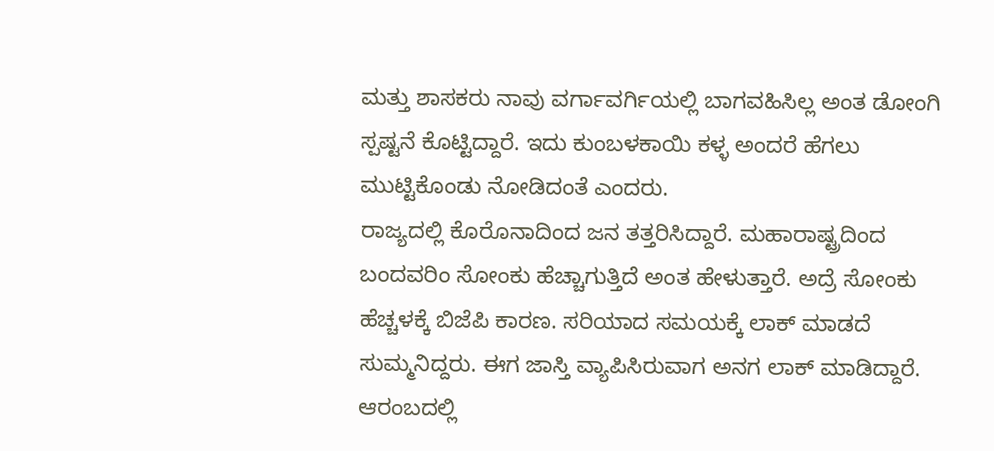ಮತ್ತು ಶಾಸಕರು ನಾವು ವರ್ಗಾವರ್ಗಿಯಲ್ಲಿ ಬಾಗವಹಿಸಿಲ್ಲ ಅಂತ ಡೋಂಗಿ ಸ್ಪಷ್ಟನೆ ಕೊಟ್ಟಿದ್ದಾರೆ. ಇದು ಕುಂಬಳಕಾಯಿ ಕಳ್ಳ ಅಂದರೆ ಹೆಗಲು ಮುಟ್ಟಿಕೊಂಡು ನೋಡಿದಂತೆ ಎಂದರು.
ರಾಜ್ಯದಲ್ಲಿ ಕೊರೊನಾದಿಂದ ಜನ ತತ್ತರಿಸಿದ್ದಾರೆ. ಮಹಾರಾಷ್ಟ್ರದಿಂದ ಬಂದವರಿಂ ಸೋಂಕು ಹೆಚ್ಚಾಗುತ್ತಿದೆ ಅಂತ ಹೇಳುತ್ತಾರೆ. ಅದ್ರೆ ಸೋಂಕು ಹೆಚ್ಚಳಕ್ಕೆ ಬಿಜೆಪಿ ಕಾರಣ. ಸರಿಯಾದ ಸಮಯಕ್ಕೆ ಲಾಕ್ ಮಾಡದೆ ಸುಮ್ಮನಿದ್ದರು. ಈಗ ಜಾಸ್ತಿ ವ್ಯಾಪಿಸಿರುವಾಗ ಅನಗ ಲಾಕ್ ಮಾಡಿದ್ದಾರೆ. ಆರಂಬದಲ್ಲಿ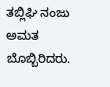ತಬ್ಲಿಘಿ ನಂಜು ಅಮತ ಬೊಬ್ಬಿರಿದರು.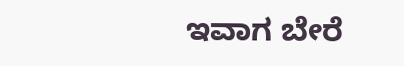ಇವಾಗ ಬೇರೆ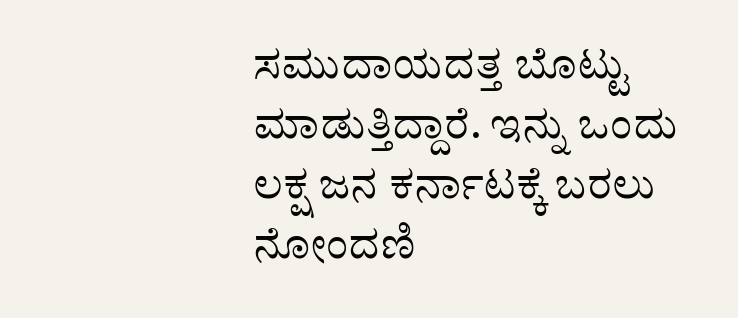ಸಮುದಾಯದತ್ತ ಬೊಟ್ಟು ಮಾಡುತ್ತಿದ್ದಾರೆ. ಇನ್ನು ಒಂದು ಲಕ್ಷ ಜನ ಕರ್ನಾಟಕ್ಕೆ ಬರಲು ನೋಂದಣಿ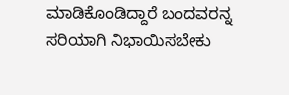ಮಾಡಿಕೊಂಡಿದ್ದಾರೆ ಬಂದವರನ್ನ ಸರಿಯಾಗಿ ನಿಭಾಯಿಸಬೇಕು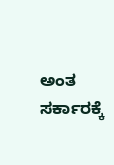ಅಂತ ಸರ್ಕಾರಕ್ಕೆ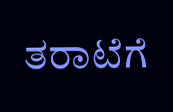ತರಾಟೆಗೆ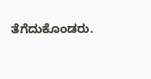ತೆಗೆದುಕೊಂಡರು.